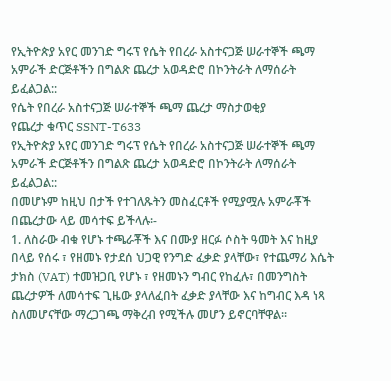የኢትዮጵያ አየር መንገድ ግሩፕ የሴት የበረራ አስተናጋጅ ሠራተኞች ጫማ አምራች ድርጅቶችን በግልጽ ጨረታ አወዳድሮ በኮንትራት ለማሰራት ይፈልጋል::
የሴት የበረራ አስተናጋጅ ሠራተኞች ጫማ ጨረታ ማስታወቂያ
የጨረታ ቁጥር SSNT-T633
የኢትዮጵያ አየር መንገድ ግሩፕ የሴት የበረራ አስተናጋጅ ሠራተኞች ጫማ አምራች ድርጅቶችን በግልጽ ጨረታ አወዳድሮ በኮንትራት ለማሰራት ይፈልጋል::
በመሆኑም ከዚህ በታች የተገለጹትን መስፈርቶች የሚያሟሉ አምራቾች በጨረታው ላይ መሳተፍ ይችላሉ፡-
1. ለስራው ብቁ የሆኑ ተጫራቾች እና በሙያ ዘርፉ ሶስት ዓመት እና ከዚያ በላይ የሰሩ ፣ የዘመኑ የታደሰ ህጋዊ የንግድ ፈቃድ ያላቸው፣ የተጨማሪ እሴት ታክስ (VAT) ተመዝጋቢ የሆኑ ፣ የዘመኑን ግብር የከፈሉ፣ በመንግስት ጨረታዎች ለመሳተፍ ጊዜው ያላለፈበት ፈቃድ ያላቸው እና ከግብር እዳ ነጻ ስለመሆናቸው ማረጋገጫ ማቅረብ የሚችሉ መሆን ይኖርባቸዋል፡፡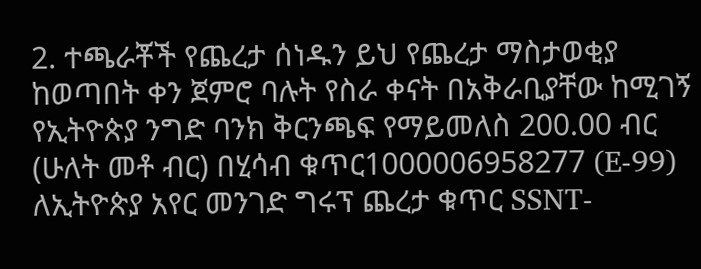2. ተጫራቾች የጨረታ ሰነዱን ይህ የጨረታ ማስታወቂያ ከወጣበት ቀን ጀምሮ ባሉት የስራ ቀናት በአቅራቢያቸው ከሚገኝ የኢትዮጵያ ንግድ ባንክ ቅርንጫፍ የማይመለስ 200.00 ብር (ሁለት መቶ ብር) በሂሳብ ቁጥር1000006958277 (E-99) ለኢትዮጵያ አየር መንገድ ግሩፕ ጨረታ ቁጥር SSNT-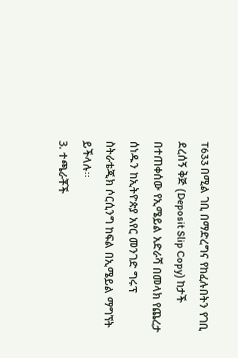T633 በሚል ገቢ በማድረግና የከፈሉበትን የገቢ ደረሰኝ ቅጅ (Deposit Slip Copy) ከታች በተጠቀሰው የኢሜይል አድራሻ በመላክ የጨረታ ሰነዱን ከኢትዮጵያ አየር መንገድ ግሩፕ ስትራቴጂክ ሶርሲንግ ከፍል በኢሜይል ማግኘት ይችላሉ፡፡
3. ተጫራቾች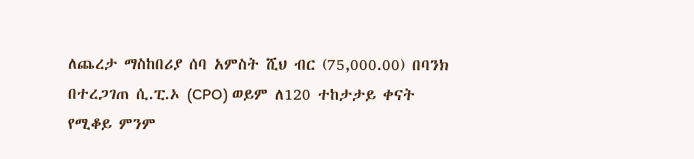ለጨረታ ማስከበሪያ ሰባ አምስት ሺህ ብር (75,000.00) በባንክ በተረጋገጠ ሲ.ፒ.ኦ (CPO) ወይም ለ120 ተከታታይ ቀናት የሚቆይ ምንም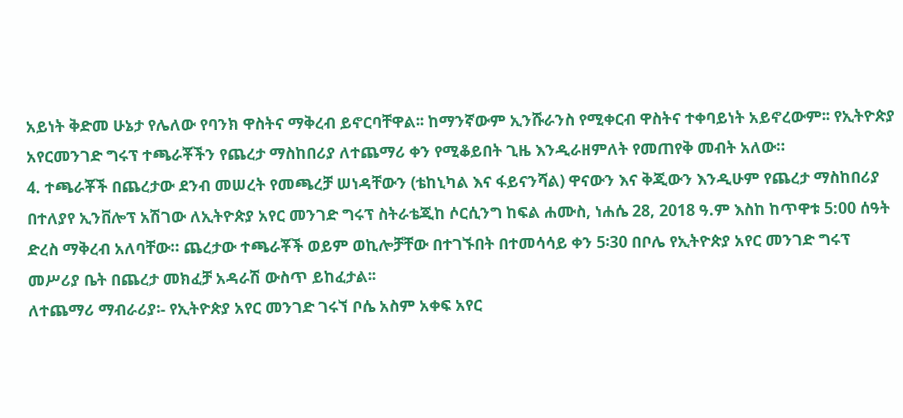አይነት ቅድመ ሁኔታ የሌለው የባንክ ዋስትና ማቅረብ ይኖርባቸዋል፡፡ ከማንኛውም ኢንሹራንስ የሚቀርብ ዋስትና ተቀባይነት አይኖረውም፡፡ የኢትዮጵያ አየርመንገድ ግሩፕ ተጫራቾችን የጨረታ ማስከበሪያ ለተጨማሪ ቀን የሚቆይበት ጊዜ እንዲራዘምለት የመጠየቅ መብት አለው።
4. ተጫራቾች በጨረታው ደንብ መሠረት የመጫረቻ ሠነዳቸውን (ቴከኒካል እና ፋይናንሻል) ዋናውን እና ቅጂውን እንዲሁም የጨረታ ማስከበሪያ በተለያየ ኢንቨሎፕ አሽገው ለኢትዮጵያ አየር መንገድ ግሩፕ ስትራቴጂከ ሶርሲንግ ከፍል ሐሙስ, ነሐሴ 28, 2018 ዓ.ም እስከ ከጥዋቱ 5:00 ሰዓት ድረስ ማቅረብ አለባቸው። ጨረታው ተጫራቾች ወይም ወኪሎቻቸው በተገኙበት በተመሳሳይ ቀን 5፡30 በቦሌ የኢትዮጵያ አየር መንገድ ግሩፕ መሥሪያ ቤት በጨረታ መክፈቻ አዳራሽ ውስጥ ይከፈታል፡፡
ለተጨማሪ ማብራሪያ፡- የኢትዮጵያ አየር መንገድ ገሩኘ ቦሴ አስም አቀፍ አየር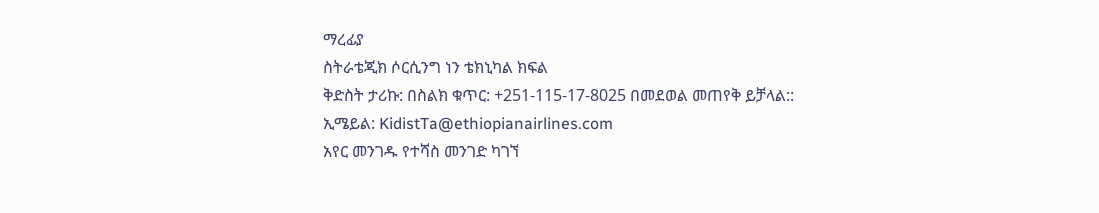ማረፊያ
ስትራቴጂክ ሶርሲንግ ነን ቴክኒካል ክፍል
ቅድስት ታሪኩ: በስልክ ቁጥር: +251-115-17-8025 በመደወል መጠየቅ ይቻላል::
ኢሜይል: KidistTa@ethiopianairlines.com
አየር መንገዱ የተሻስ መንገድ ካገኘ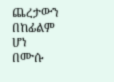ጨረታውን በከፊልም ሆነ
በሙሱ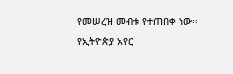የመሠረዝ መብቱ የተጠበቀ ነው፡፡
የኢትዮጵያ አየር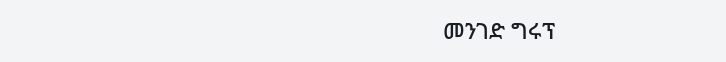መንገድ ግሩፕ